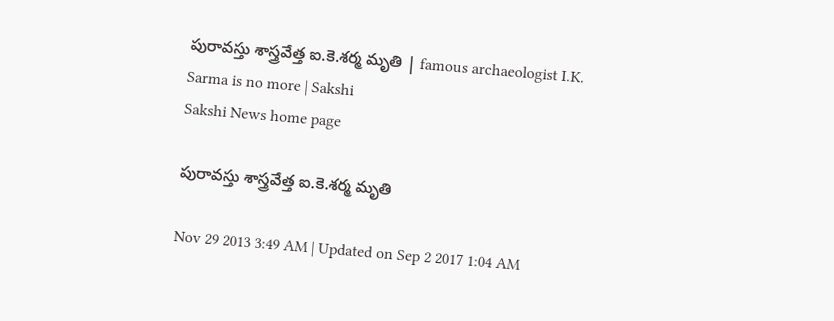పురావస్తు శాస్త్రవేత్త ఐ.కె.శర్మ మృతి | famous archaeologist I.K. Sarma is no more | Sakshi
Sakshi News home page

పురావస్తు శాస్త్రవేత్త ఐ.కె.శర్మ మృతి

Nov 29 2013 3:49 AM | Updated on Sep 2 2017 1:04 AM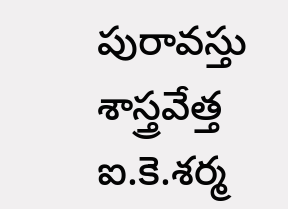పురావస్తు శాస్త్రవేత్త ఐ.కె.శర్మ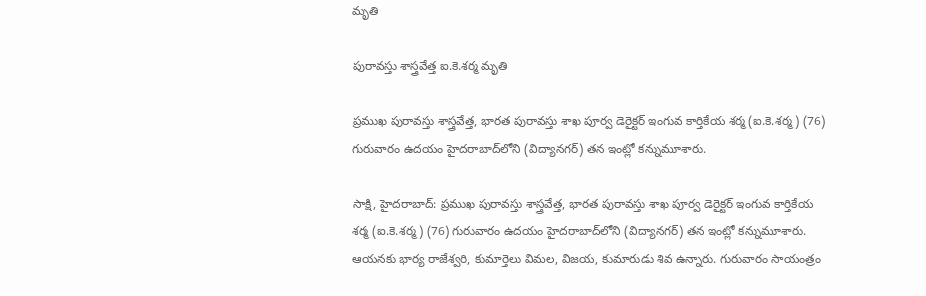మృతి

పురావస్తు శాస్త్రవేత్త ఐ.కె.శర్మ మృతి

ప్రముఖ పురావస్తు శాస్త్రవేత్త, భారత పురావస్తు శాఖ పూర్వ డెరైక్టర్ ఇంగువ కార్తికేయ శర్మ (ఐ.కె.శర్మ) (76) గురువారం ఉదయం హైదరాబాద్‌లోని (విద్యానగర్) తన ఇంట్లో కన్నుమూశారు.

సాక్షి, హైదరాబాద్: ప్రముఖ పురావస్తు శాస్త్రవేత్త, భారత పురావస్తు శాఖ పూర్వ డెరైక్టర్ ఇంగువ కార్తికేయ శర్మ (ఐ.కె.శర్మ) (76) గురువారం ఉదయం హైదరాబాద్‌లోని (విద్యానగర్) తన ఇంట్లో కన్నుమూశారు. ఆయనకు భార్య రాజేశ్వరి, కుమార్తెలు విమల, విజయ, కుమారుడు శివ ఉన్నారు. గురువారం సాయంత్రం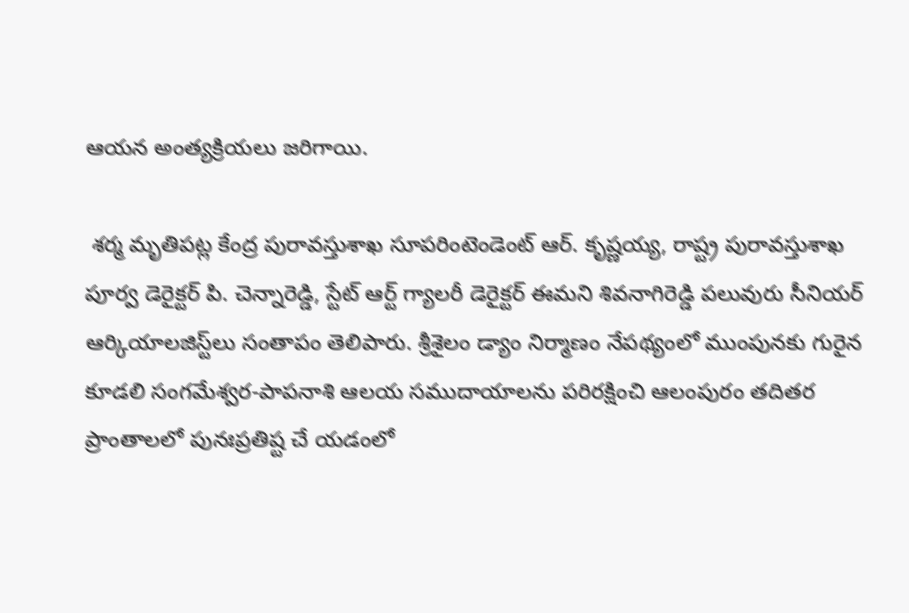ఆయన అంత్యక్రియలు జరిగాయి.

 శర్మ మృతిపట్ల కేంద్ర పురావస్తుశాఖ సూపరింటెండెంట్ ఆర్. కృష్ణయ్య, రాష్ట్ర పురావస్తుశాఖ పూర్వ డెరైక్టర్ పి. చెన్నారెడ్డి, స్టేట్ ఆర్ట్ గ్యాలరీ డెరైక్టర్ ఈమని శివనాగిరెడ్డి పలువురు సీనియర్ ఆర్కియాలజిస్ట్‌లు సంతాపం తెలిపారు. శ్రీశైలం డ్యాం నిర్మాణం నేపథ్యంలో ముంపునకు గురైన కూడలి సంగమేశ్వర-పాపనాశి ఆలయ సముదాయాలను పరిరక్షించి ఆలంపురం తదితర ప్రాంతాలలో పునఃప్రతిష్ట చే యడంలో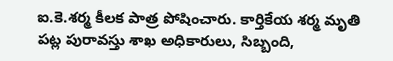ఐ.కె.శర్మ కీలక పాత్ర పోషించారు. కార్తికేయ శర్మ మృతి పట్ల పురావస్తు శాఖ అధికారులు, సిబ్బంది,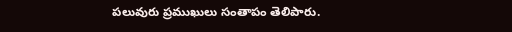పలువురు ప్రముఖులు సంతాపం తెలిపారు.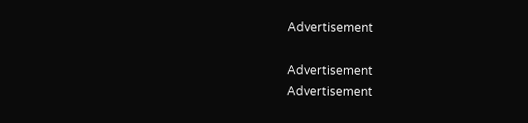Advertisement

Advertisement
Advertisement